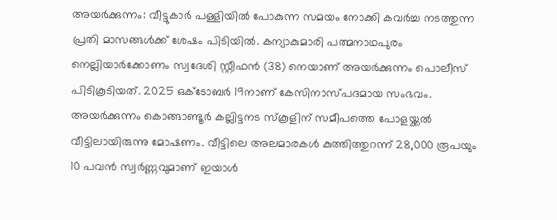അയർക്കുന്നം: വീട്ടുകാർ പള്ളിയിൽ പോകുന്ന സമയം നോക്കി കവർച്ച നടത്തുന്ന പ്രതി മാസങ്ങൾക്ക് ശേഷം പിടിയിൽ. കന്യാകുമാരി പത്മനാഥപുരം നെല്ലിയാർക്കോണം സ്വദേശി സ്റ്റീഫൻ (38) നെയാണ് അയർക്കുന്നം പൊലീസ് പിടികൂടിയത്. 2025 ഒക്ടോബർ 19നാണ് കേസിനാസ്പദമായ സംഭവം. അയർക്കുന്നം കൊങ്ങാണ്ടൂർ കല്ലിട്ടനട സ്കൂളിന് സമീപത്തെ പോളയ്ക്കൽ വീട്ടിലായിരുന്നു മോഷണം. വീട്ടിലെ അലമാരകൾ കുത്തിത്തുറന്ന് 28,000 രൂപയും 10 പവൻ സ്വർണ്ണവുമാണ് ഇയാൾ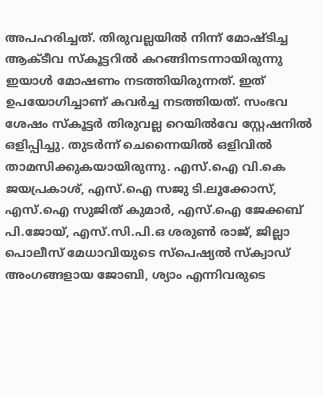അപഹരിച്ചത്. തിരുവല്ലയിൽ നിന്ന് മോഷ്ടിച്ച ആക്ടീവ സ്കൂട്ടറിൽ കറങ്ങിനടന്നായിരുന്നു ഇയാൾ മോഷണം നടത്തിയിരുന്നത്. ഇത് ഉപയോഗിച്ചാണ് കവർച്ച നടത്തിയത്. സംഭവ ശേഷം സ്കൂട്ടർ തിരുവല്ല റെയിൽവേ സ്റ്റേഷനിൽ ഒളിപ്പിച്ചു. തുടർന്ന് ചെന്നൈയിൽ ഒളിവിൽ താമസിക്കുകയായിരുന്നു. എസ്.ഐ വി.കെ ജയപ്രകാശ്, എസ്.ഐ സജു ടി.ലൂക്കോസ്, എസ്.ഐ സുജിത് കുമാർ, എസ്.ഐ ജേക്കബ് പി.ജോയ്, എസ്.സി.പി.ഒ ശരുൺ രാജ്, ജില്ലാ പൊലീസ് മേധാവിയുടെ സ്പെഷ്യൽ സ്ക്വാഡ് അംഗങ്ങളായ ജോബി, ശ്യാം എന്നിവരുടെ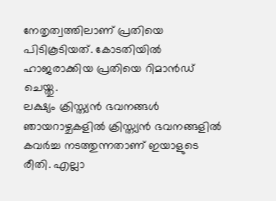നേതൃത്വത്തിലാണ് പ്രതിയെ പിടികൂടിയത്. കോടതിയിൽ ഹാജരാക്കിയ പ്രതിയെ റിമാൻഡ് ചെയ്തു.
ലക്ഷ്യം ക്രിസ്ത്യൻ ഭവനങ്ങൾ
ഞായറാഴ്ചകളിൽ ക്രിസ്ത്യൻ ഭവനങ്ങളിൽ കവർച്ച നടത്തുന്നതാണ് ഇയാളുടെ രീതി. എല്ലാ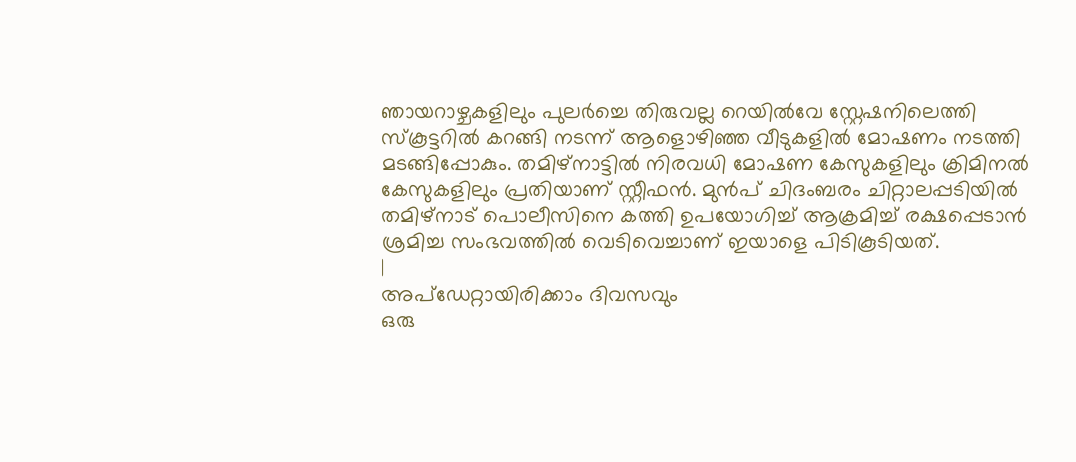ഞായറാഴ്ചകളിലും പുലർച്ചെ തിരുവല്ല റെയിൽവേ സ്റ്റേഷനിലെത്തി സ്കൂട്ടറിൽ കറങ്ങി നടന്ന് ആളൊഴിഞ്ഞ വീടുകളിൽ മോഷണം നടത്തി മടങ്ങിപ്പോകും. തമിഴ്നാട്ടിൽ നിരവധി മോഷണ കേസുകളിലും ക്രിമിനൽ കേസുകളിലും പ്രതിയാണ് സ്റ്റീഫൻ. മുൻപ് ചിദംബരം ചിറ്റാലപ്പടിയിൽ തമിഴ്നാട് പൊലീസിനെ കത്തി ഉപയോഗിച്ച് ആക്രമിച്ച് രക്ഷപ്പെടാൻ ശ്രമിച്ച സംഭവത്തിൽ വെടിവെച്ചാണ് ഇയാളെ പിടികൂടിയത്.
|
അപ്ഡേറ്റായിരിക്കാം ദിവസവും
ഒരു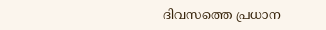ദിവസത്തെ പ്രധാന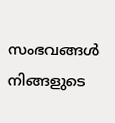സംഭവങ്ങൾ നിങ്ങളുടെ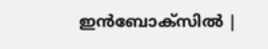ഇൻബോക്സിൽ |